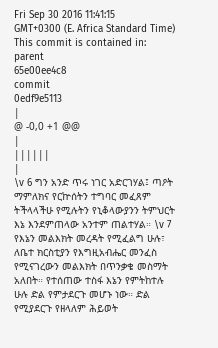Fri Sep 30 2016 11:41:15 GMT+0300 (E. Africa Standard Time)
This commit is contained in:
parent
65e00ee4c8
commit
0edf9e5113
|
@ -0,0 +1 @@
|
||||||
|
\v 6 ግን አንድ ጥሩ ነገር አድርገሃል፤ ጣዖት ማምለክና የርኵሰትን ተግባር መፈጸም ትችላላችሁ የሚሉትን የኒቆላውያንን ትምህርት እኔ እንደምጠላው አንተም ጠልተሃል። \v 7 የእኔን መልእክት መረዳት የሚፈልግ ሁሉ፣ ለቤተ ክርስቲያን የእግዚአብሔር መንፈስ የሚናገረውን መልእክት በጥንቃቄ መስማት አለበት። የተሰጠው ተስፋ እኔን የምትከተሉ ሁሉ ድል የምታደርጉ መሆኑ ነው። ድል የሚያደርጉ የዘላለም ሕይወት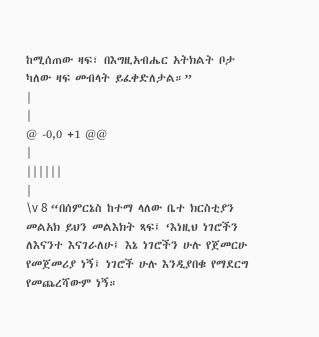ከሚሰጠው ዛፍ፣ በእግዚአብሔር አትክልት ቦታ ካለው ዛፍ መብላት ይፈቀድለታል።”
|
|
@ -0,0 +1 @@
|
||||||
|
\v 8 “በሰምርኔስ ከተማ ላለው ቤተ ክርስቲያን መልአክ ይህን መልእክት ጻፍ፤ ‘እነዚህ ነገሮችን ለእናንተ እናገራለሁ፤ እኔ ነገሮችን ሁሉ የጀመርሁ የመጀመሪያ ነኝ፤ ነገሮች ሁሉ እንዲያበቁ የማደርግ የመጨረሻውም ነኝ።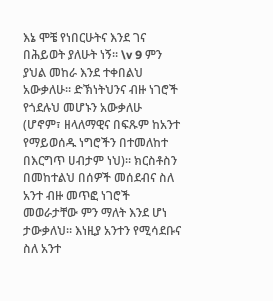እኔ ሞቼ የነበርሁትና እንደ ገና በሕይወት ያለሁት ነኝ። \v 9 ምን ያህል መከራ እንደ ተቀበልህ አውቃለሁ። ድኽነትህንና ብዙ ነገሮች የጎደሉህ መሆኑን አውቃለሁ (ሆኖም፣ ዘላለማዊና በፍጹም ከአንተ የማይወሰዱ ነግሮችን በተመለከተ በእርግጥ ሀብታም ነህ)። ክርስቶስን በመከተልህ በሰዎች መሰደብና ስለ አንተ ብዙ መጥፎ ነገሮች መወራታቸው ምን ማለት እንደ ሆነ ታውቃለህ። እነዚያ አንተን የሚሳደቡና ስለ አንተ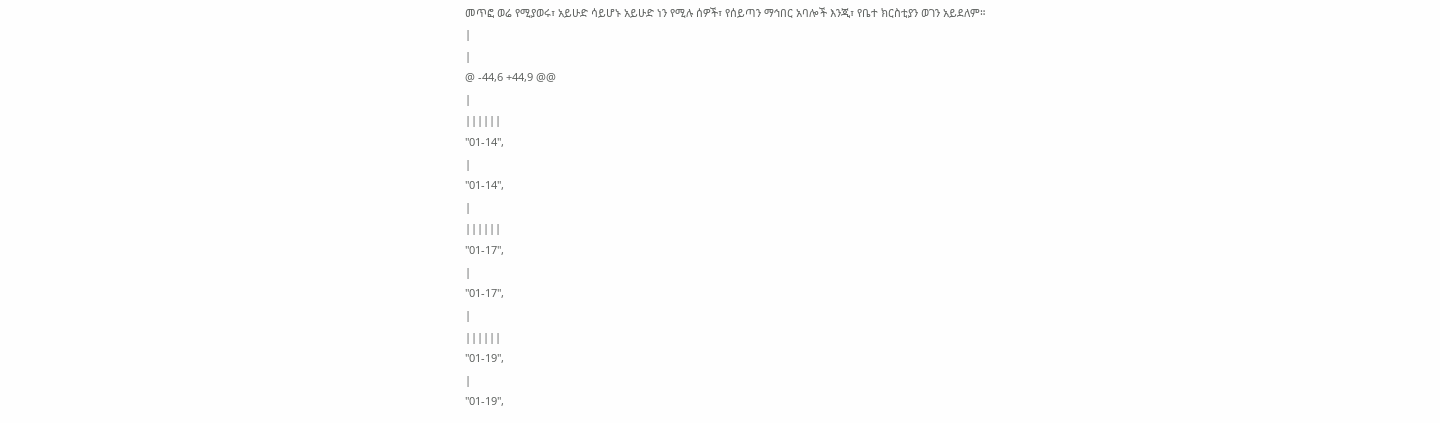መጥፎ ወሬ የሚያወሩ፣ አይሁድ ሳይሆኑ አይሁድ ነን የሚሉ ሰዎች፣ የሰይጣን ማኅበር አባሎች እንጂ፣ የቤተ ክርስቲያን ወገን አይደለም።
|
|
@ -44,6 +44,9 @@
|
||||||
"01-14",
|
"01-14",
|
||||||
"01-17",
|
"01-17",
|
||||||
"01-19",
|
"01-19",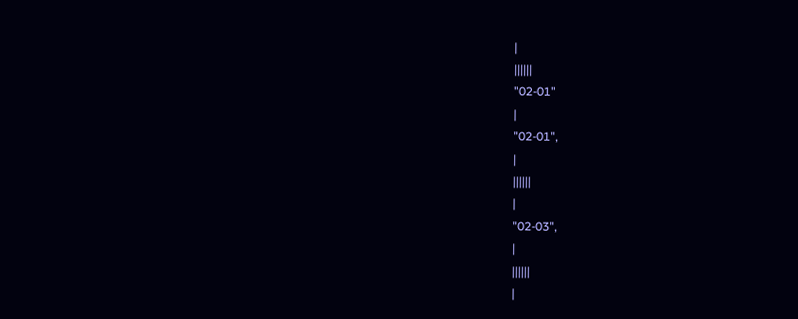|
||||||
"02-01"
|
"02-01",
|
||||||
|
"02-03",
|
||||||
|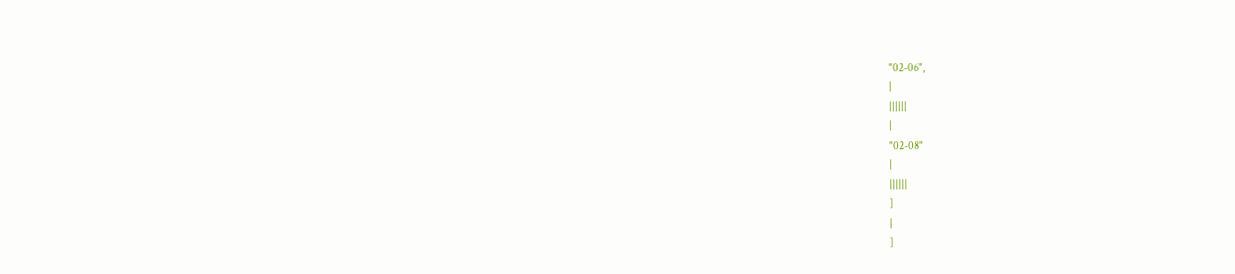"02-06",
|
||||||
|
"02-08"
|
||||||
]
|
]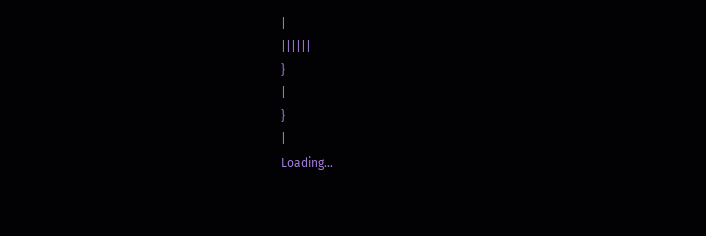|
||||||
}
|
}
|
Loading…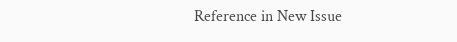Reference in New Issue